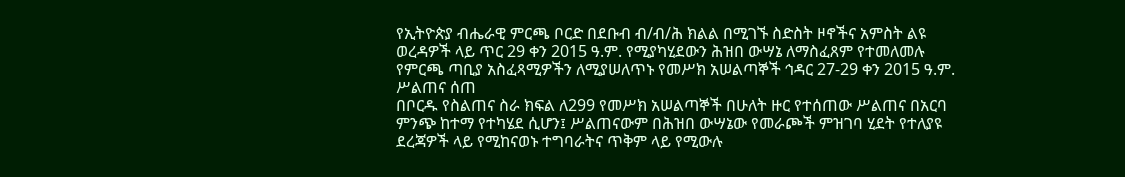የኢትዮጵያ ብሔራዊ ምርጫ ቦርድ በደቡብ ብ/ብ/ሕ ክልል በሚገኙ ስድስት ዞኖችና አምስት ልዩ ወረዳዎች ላይ ጥር 29 ቀን 2015 ዓ.ም. የሚያካሂደውን ሕዝበ ውሣኔ ለማስፈጸም የተመለመሉ የምርጫ ጣቢያ አስፈጻሚዎችን ለሚያሠለጥኑ የመሥክ አሠልጣኞች ኅዳር 27-29 ቀን 2015 ዓ.ም. ሥልጠና ሰጠ
በቦርዱ የስልጠና ስራ ክፍል ለ299 የመሥክ አሠልጣኞች በሁለት ዙር የተሰጠው ሥልጠና በአርባ ምንጭ ከተማ የተካሄደ ሲሆን፤ ሥልጠናውም በሕዝበ ውሣኔው የመራጮች ምዝገባ ሂደት የተለያዩ ደረጃዎች ላይ የሚከናወኑ ተግባራትና ጥቅም ላይ የሚውሉ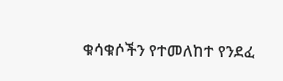ቁሳቁሶችን የተመለከተ የንደፈ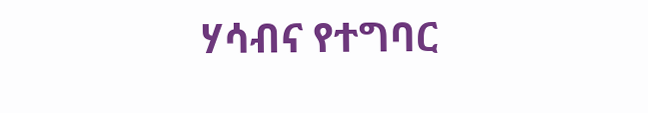ሃሳብና የተግባር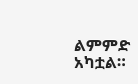ልምምድ አካቷል።